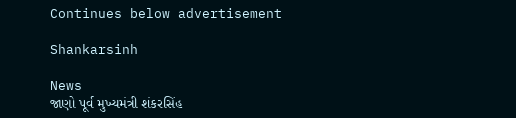Continues below advertisement

Shankarsinh

News
જાણો પૂર્વ મુખ્યમંત્રી શંકરસિંહ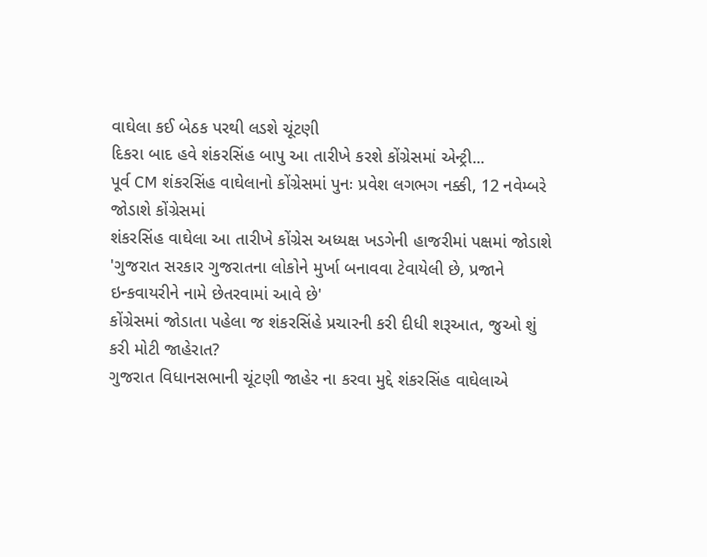વાઘેલા કઈ બેઠક પરથી લડશે ચૂંટણી
દિકરા બાદ હવે શંકરસિંહ બાપુ આ તારીખે કરશે કોંગ્રેસમાં એન્ટ્રી...
પૂર્વ CM શંકરસિંહ વાઘેલાનો કોંગ્રેસમાં પુનઃ પ્રવેશ લગભગ નક્કી, 12 નવેમ્બરે જોડાશે કોંગ્રેસમાં
શંકરસિંહ વાઘેલા આ તારીખે કોંગ્રેસ અધ્યક્ષ ખડગેની હાજરીમાં પક્ષમાં જોડાશે
'ગુજરાત સરકાર ગુજરાતના લોકોને મુર્ખા બનાવવા ટેવાયેલી છે, પ્રજાને ઇન્કવાયરીને નામે છેતરવામાં આવે છે'
કોંગ્રેસમાં જોડાતા પહેલા જ શંકરસિંહે પ્રચારની કરી દીધી શરૂઆત, જુઓ શું કરી મોટી જાહેરાત?
ગુજરાત વિધાનસભાની ચૂંટણી જાહેર ના કરવા મુદ્દે શંકરસિંહ વાઘેલાએ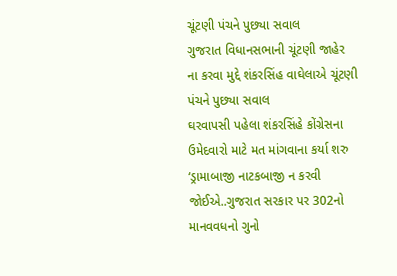ચૂંટણી પંચને પુછ્યા સવાલ
ગુજરાત વિધાનસભાની ચૂંટણી જાહેર ના કરવા મુદ્દે શંકરસિંહ વાઘેલાએ ચૂંટણી પંચને પુછ્યા સવાલ
ઘરવાપસી પહેલા શંકરસિંહે કોંગ્રેસના ઉમેદવારો માટે મત માંગવાના કર્યા શરુ
‘ડ્રામાબાજી નાટકબાજી ન કરવી જોઈએ..ગુજરાત સરકાર પર 302નો માનવવધનો ગુનો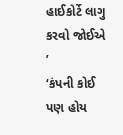હાઈકોર્ટે લાગુ કરવો જોઈએ ’
‘કંપની કોઈ પણ હોય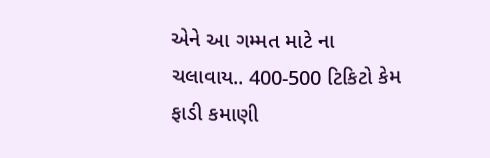એને આ ગમ્મત માટે ના ચલાવાય.. 400-500 ટિકિટો કેમ ફાડી કમાણી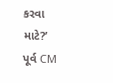કરવા માટે?’
પૂર્વ CM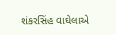શંકરસિંહ વાઘેલાએ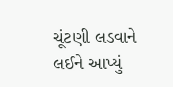ચૂંટણી લડવાને લઈને આપ્યું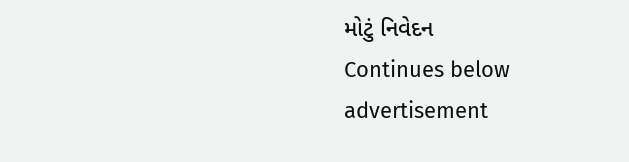મોટું નિવેદન
Continues below advertisement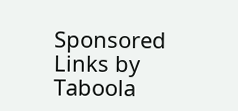Sponsored Links by Taboola